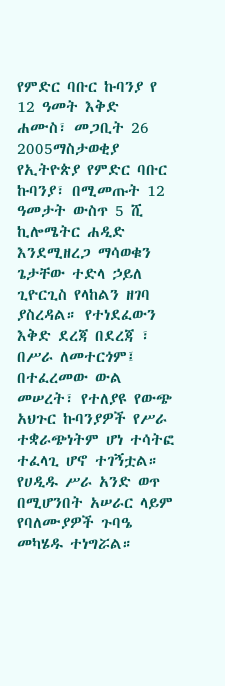የምድር ባቡር ኩባንያ የ 12 ዓመት እቅድ
ሐሙስ፣ መጋቢት 26 2005ማስታወቂያ
የኢትዮጵያ የምድር ባቡር ኩባንያ፣ በሚመጡት 12 ዓመታት ውስጥ 5 ሺ ኪሎሜትር ሐዲድ እንደሚዘረጋ ማሳወቁን ጌታቸው ተድላ ኃይለ ጊዮርጊስ የላከልን ዘገባ ያስረዳል። የተነደፈውን እቅድ ደረጃ በደረጃ ፣ በሥራ ለመተርጎም፤ በተፈረመው ውል መሠረት፣ የተለያዩ የውጭ አህጉር ኩባንያዎች የሥራ ተቋራጭነትም ሆነ ተሳትፎ ተፈላጊ ሆኖ ተገኝቷል። የሀዲዱ ሥራ አንድ ወጥ በሚሆንበት አሠራር ላይም የባለሙያዎች ጉባዔ መካሄዱ ተነግሯል።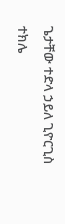ጌታቸው ተድላ ኃይለ ጊዮርጊስ
ተክሌ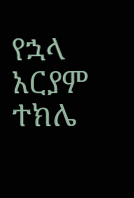የኋላ
አርያም ተክሌ